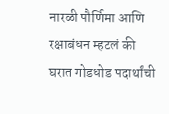नारळी पौर्णिमा आणि रक्षाबंधन म्हटलं की घरात गोडधोड पदार्थांची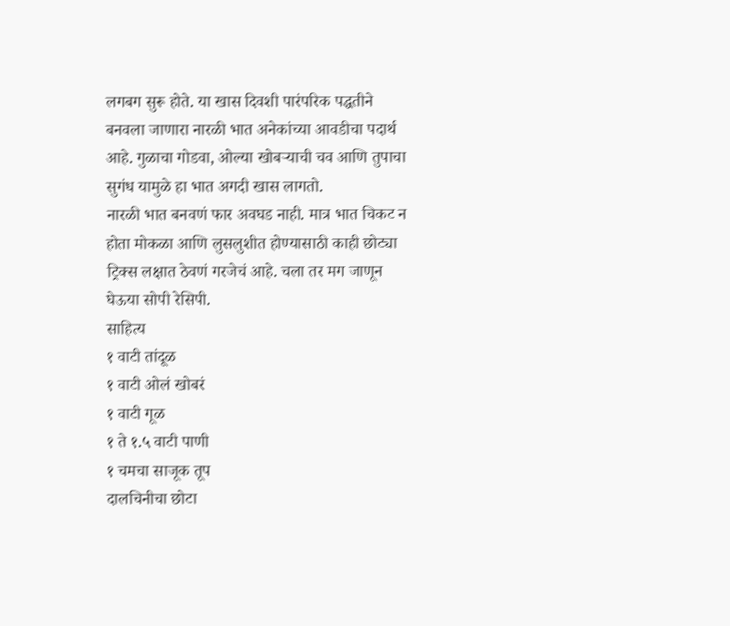लगबग सुरू होते. या खास दिवशी पारंपरिक पद्धतीने बनवला जाणारा नारळी भात अनेकांच्या आवडीचा पदार्थ आहे. गुळाचा गोडवा, ओल्या खोबऱ्याची चव आणि तुपाचा सुगंध यामुळे हा भात अगदी खास लागतो.
नारळी भात बनवणं फार अवघड नाही. मात्र भात चिकट न होता मोकळा आणि लुसलुशीत होण्यासाठी काही छोट्या ट्रिक्स लक्षात ठेवणं गरजेचं आहे. चला तर मग जाणून घेऊया सोपी रेसिपी.
साहित्य
१ वाटी तांदूळ
१ वाटी ओलं खोबरं
१ वाटी गूळ
१ ते १.५ वाटी पाणी
१ चमचा साजूक तूप
दालचिनीचा छोटा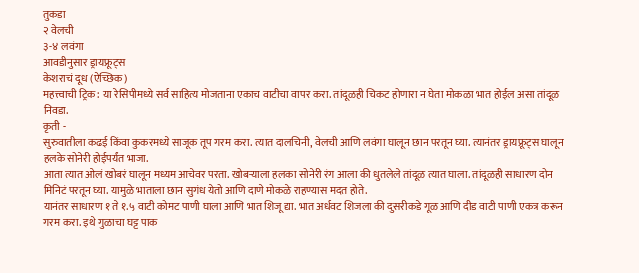तुकडा
२ वेलची
३-४ लवंगा
आवडीनुसार ड्रायफ्रूट्स
केशराचं दूध (ऐच्छिक)
महत्त्वाची ट्रिक: या रेसिपीमध्ये सर्व साहित्य मोजताना एकाच वाटीचा वापर करा. तांदूळही चिकट होणारा न घेता मोकळा भात होईल असा तांदूळ निवडा.
कृती -
सुरुवातीला कढई किंवा कुकरमध्ये साजूक तूप गरम करा. त्यात दालचिनी, वेलची आणि लवंगा घालून छान परतून घ्या. त्यानंतर ड्रायफ्रूट्स घालून हलके सोनेरी होईपर्यंत भाजा.
आता त्यात ओलं खोबरं घालून मध्यम आचेवर परता. खोबऱ्याला हलका सोनेरी रंग आला की धुतलेले तांदूळ त्यात घाला. तांदूळही साधारण दोन मिनिटं परतून घ्या. यामुळे भाताला छान सुगंध येतो आणि दाणे मोकळे राहण्यास मदत होते.
यानंतर साधारण १ ते १.५ वाटी कोमट पाणी घाला आणि भात शिजू द्या. भात अर्धवट शिजला की दुसरीकडे गूळ आणि दीड वाटी पाणी एकत्र करून गरम करा. इथे गुळाचा घट्ट पाक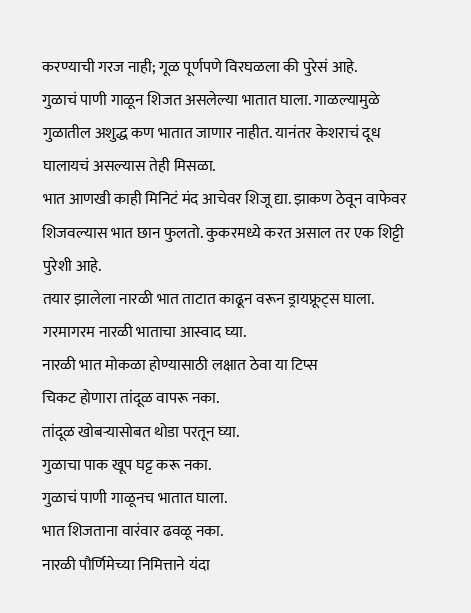करण्याची गरज नाही; गूळ पूर्णपणे विरघळला की पुरेसं आहे.
गुळाचं पाणी गाळून शिजत असलेल्या भातात घाला. गाळल्यामुळे गुळातील अशुद्ध कण भातात जाणार नाहीत. यानंतर केशराचं दूध घालायचं असल्यास तेही मिसळा.
भात आणखी काही मिनिटं मंद आचेवर शिजू द्या. झाकण ठेवून वाफेवर शिजवल्यास भात छान फुलतो. कुकरमध्ये करत असाल तर एक शिट्टी पुरेशी आहे.
तयार झालेला नारळी भात ताटात काढून वरून ड्रायफ्रूट्स घाला. गरमागरम नारळी भाताचा आस्वाद घ्या.
नारळी भात मोकळा होण्यासाठी लक्षात ठेवा या टिप्स
चिकट होणारा तांदूळ वापरू नका.
तांदूळ खोबऱ्यासोबत थोडा परतून घ्या.
गुळाचा पाक खूप घट्ट करू नका.
गुळाचं पाणी गाळूनच भातात घाला.
भात शिजताना वारंवार ढवळू नका.
नारळी पौर्णिमेच्या निमित्ताने यंदा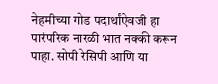नेहमीच्या गोड पदार्थांऐवजी हा पारंपरिक नारळी भात नक्की करून पाहा. सोपी रेसिपी आणि या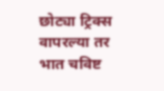छोट्या ट्रिक्स वापरल्या तर भात चविष्ट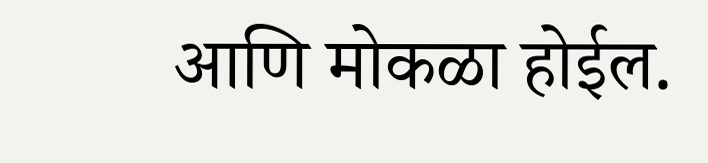आणि मोकळा होईल.